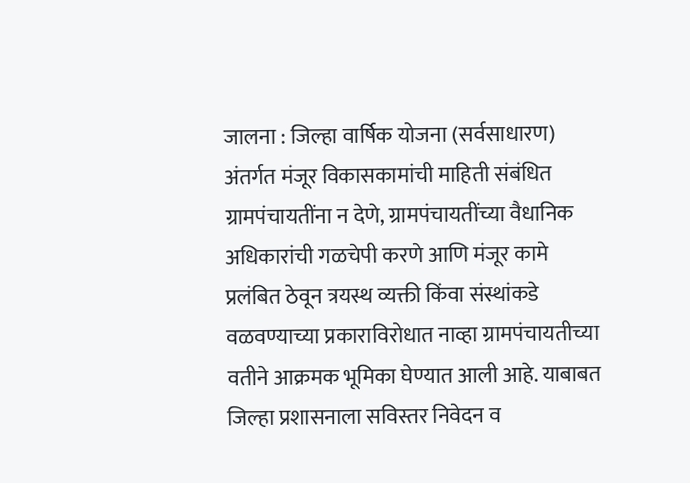जालना : जिल्हा वार्षिक योजना (सर्वसाधारण) अंतर्गत मंजूर विकासकामांची माहिती संबंधित ग्रामपंचायतींना न देणे, ग्रामपंचायतींच्या वैधानिक अधिकारांची गळचेपी करणे आणि मंजूर कामे प्रलंबित ठेवून त्रयस्थ व्यक्ती किंवा संस्थांकडे वळवण्याच्या प्रकाराविरोधात नाव्हा ग्रामपंचायतीच्या वतीने आक्रमक भूमिका घेण्यात आली आहे. याबाबत जिल्हा प्रशासनाला सविस्तर निवेदन व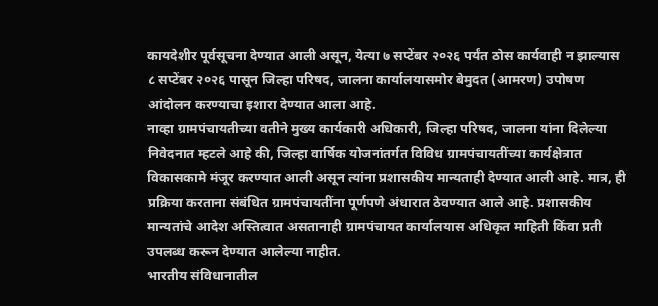कायदेशीर पूर्वसूचना देण्यात आली असून, येत्या ७ सप्टेंबर २०२६ पर्यंत ठोस कार्यवाही न झाल्यास ८ सप्टेंबर २०२६ पासून जिल्हा परिषद, जालना कार्यालयासमोर बेमुदत (आमरण) उपोषण आंदोलन करण्याचा इशारा देण्यात आला आहे.
नाव्हा ग्रामपंचायतीच्या वतीने मुख्य कार्यकारी अधिकारी, जिल्हा परिषद, जालना यांना दिलेल्या निवेदनात म्हटले आहे की, जिल्हा वार्षिक योजनांतर्गत विविध ग्रामपंचायतींच्या कार्यक्षेत्रात विकासकामे मंजूर करण्यात आली असून त्यांना प्रशासकीय मान्यताही देण्यात आली आहे. मात्र, ही प्रक्रिया करताना संबंधित ग्रामपंचायतींना पूर्णपणे अंधारात ठेवण्यात आले आहे. प्रशासकीय मान्यतांचे आदेश अस्तित्वात असतानाही ग्रामपंचायत कार्यालयास अधिकृत माहिती किंवा प्रती उपलब्ध करून देण्यात आलेल्या नाहीत.
भारतीय संविधानातील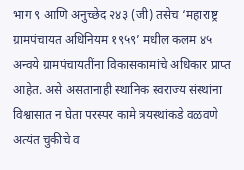भाग ९ आणि अनुच्छेद २४३ (जी) तसेच ‘महाराष्ट्र ग्रामपंचायत अधिनियम १९५९’ मधील कलम ४५ अन्वये ग्रामपंचायतींना विकासकामांचे अधिकार प्राप्त आहेत. असे असतानाही स्थानिक स्वराज्य संस्थांना विश्वासात न घेता परस्पर कामे त्रयस्थांकडे वळवणे अत्यंत चुकीचे व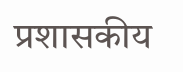प्रशासकीय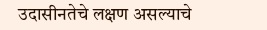उदासीनतेचे लक्षण असल्याचे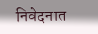निवेदनात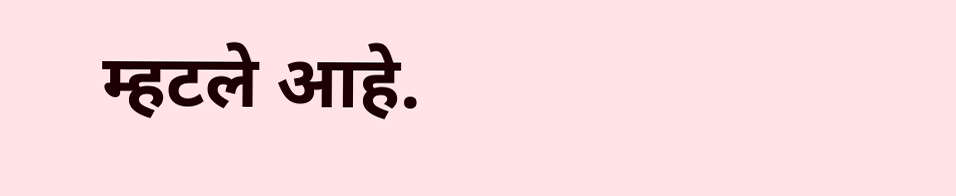म्हटले आहे.